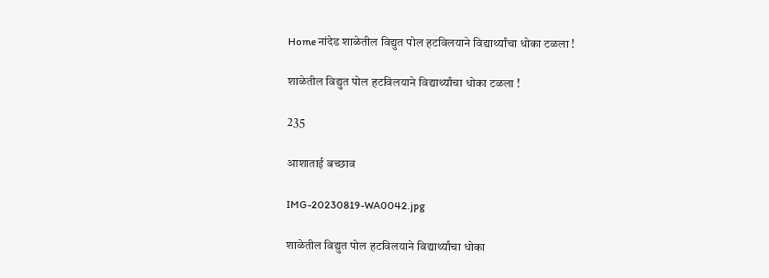Home नांदेड शाळेतील विद्युत पोल हटविलयाने विद्यार्थ्यांचा धोका टळला !

शाळेतील विद्युत पोल हटविलयाने विद्यार्थ्यांचा धोका टळला !

235

आशाताई बच्छाव

IMG-20230819-WA0042.jpg

शाळेतील विद्युत पोल हटविलयाने विद्यार्थ्यांचा धोका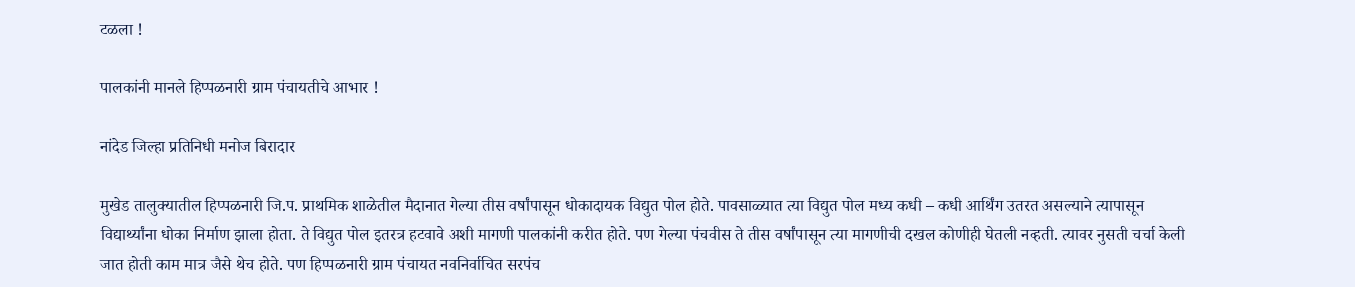टळला !

पालकांनी मानले हिप्पळनारी ग्राम पंचायतीचे आभार !

नांदेड जिल्हा प्रतिनिधी मनोज बिरादार

मुखेड तालुक्यातील हिप्पळनारी जि.प. प्राथमिक शाळेतील मैदानात गेल्या तीस वर्षांपासून धोकादायक विद्युत पोल होते. पावसाळ्यात त्या विद्युत पोल मध्य कधी – कधी आर्थिंग उतरत असल्याने त्यापासून विद्यार्थ्यांना धोका निर्माण झाला होता. ते विद्युत पोल इतरत्र हटवावे अशी मागणी पालकांनी करीत होते. पण गेल्या पंचवीस ते तीस वर्षांपासून त्या मागणीची दखल कोणीही घेतली नव्हती. त्यावर नुसती चर्चा केली जात होती काम मात्र जैसे थेच होते. पण हिप्पळनारी ग्राम पंचायत नवनिर्वाचित सरपंच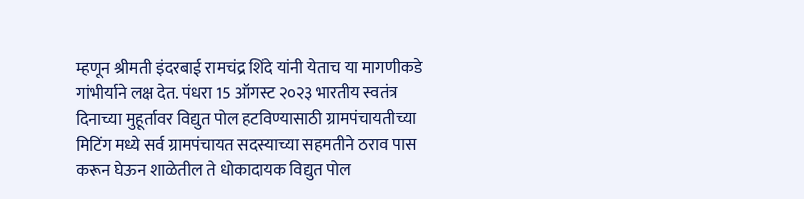म्हणून श्रीमती इंदरबाई रामचंद्र शिंदे यांनी येताच या मागणीकडे गांभीर्याने लक्ष देत. पंधरा 15 ऑगस्ट २०२३ भारतीय स्वतंत्र दिनाच्या मुहूर्तावर विद्युत पोल हटविण्यासाठी ग्रामपंचायतीच्या मिटिंग मध्ये सर्व ग्रामपंचायत सदस्याच्या सहमतीने ठराव पास करून घेऊन शाळेतील ते धोकादायक विद्युत पोल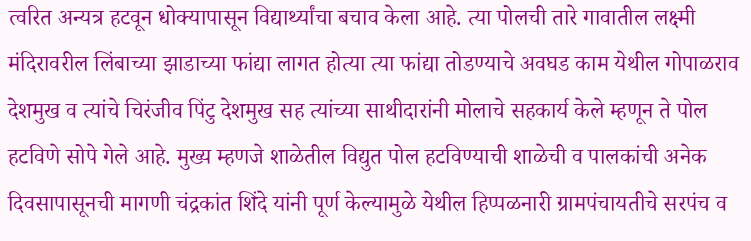त्वरित अन्यत्र हटवून धोक्यापासून विद्यार्थ्यांचा बचाव केला आहे. त्या पोलची तारे गावातील लक्ष्मी मंदिरावरील लिंबाच्या झाडाच्या फांद्या लागत होत्या त्या फांद्या तोडण्याचे अवघड काम येथील गोपाळराव देशमुख व त्यांचे चिरंजीव पिंटु देशमुख सह त्यांच्या साथीदारांनी मोलाचे सहकार्य केले म्हणून ते पोल हटविणे सोपे गेले आहे. मुख्य म्हणजे शाळेतील विद्युत पोल हटविण्याची शाळेची व पालकांची अनेक दिवसापासूनची मागणी चंद्रकांत शिंदे यांनी पूर्ण केल्यामुळे येथील हिप्पळनारी ग्रामपंचायतीचे सरपंच व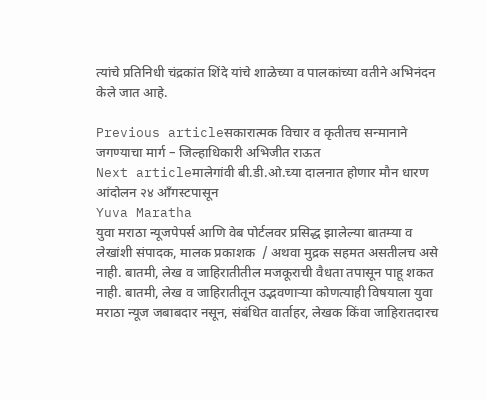त्यांचे प्रतिनिधी चंद्रकांत शिंदे यांचे शाळेच्या व पालकांच्या वतीने अभिनंदन केले जात आहे.

Previous articleसकारात्मक विचार व कृतीतच सन्मानाने जगण्याचा मार्ग – जिल्हाधिकारी अभिजीत राऊत
Next articleमालेगांवी बी.डी.ओ.च्या दालनात होणार मौन धारण आंदोलन २४ आँगस्टपासून
Yuva Maratha
युवा मराठा न्यूजपेपर्स आणि वेब पोर्टलवर प्रसिद्ध झालेल्या बातम्या व लेखांशी संपादक, मालक प्रकाशक  / अथवा मुद्रक सहमत असतीलच असे नाही. बातमी, लेख व जाहिरातीतील मजकूराची वैधता तपासून पाहू शकत नाही. बातमी, लेख व जाहिरातीतून उद्भवणाऱ्या कोणत्याही विषयाला युवा मराठा न्यूज जबाबदार नसून, संबंधित वार्ताहर, लेखक किंवा जाहिरातदारच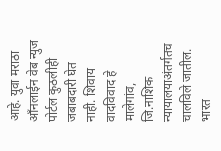आहे. युवा मराठा आँनलाईन वेब न्युज पोर्टल कुठलीही जबाबदारी घेत नाही. शिवाय वादविवाद हे मालेगांव, जि.नाशिक न्यायालयाअंतर्गतच चालविले जातील. भारत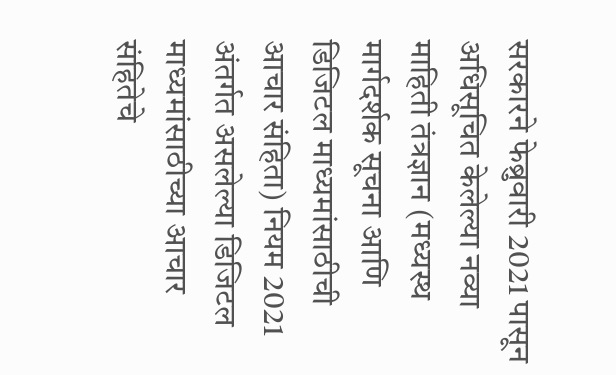सरकारने फेब्रुवारी 2021 पासून अधिसूचित केलेल्या नव्या माहिती तंत्रज्ञान (मध्यस्थ मार्गदर्शक सूचना आणि डिजिटल माध्यमांसाठीची आचार संहिता) नियम 2021 अंतर्गत असलेल्या डिजिटल माध्यमांसाठीच्या आचार संहितेचे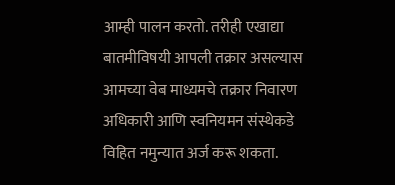आम्ही पालन करतो. तरीही एखाद्या बातमीविषयी आपली तक्रार असल्यास आमच्या वेब माध्यमचे तक्रार निवारण अधिकारी आणि स्वनियमन संस्थेकडे विहित नमुन्यात अर्ज करू शकता.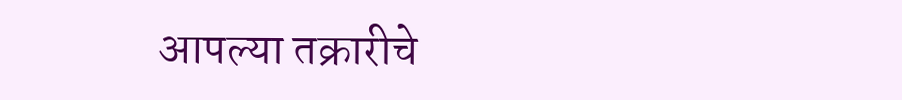आपल्या तक्रारीचे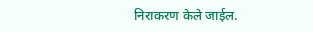निराकरण केले जाईल.